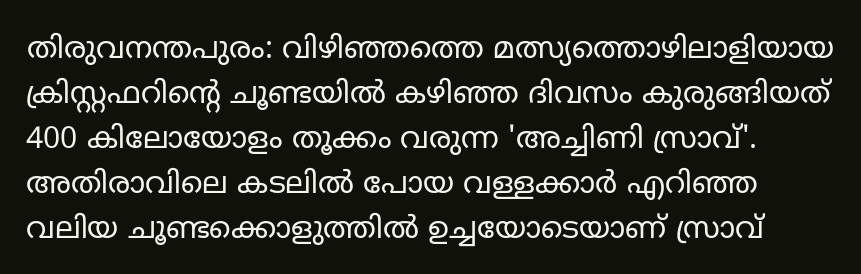തിരുവനന്തപുരം: വിഴിഞ്ഞത്തെ മത്സ്യത്തൊഴിലാളിയായ ക്രിസ്റ്റഫറിന്റെ ചൂണ്ടയിൽ കഴിഞ്ഞ ദിവസം കുരുങ്ങിയത് 400 കിലോയോളം തൂക്കം വരുന്ന 'അച്ചിണി സ്രാവ്'. അതിരാവിലെ കടലിൽ പോയ വള്ളക്കാർ എറിഞ്ഞ വലിയ ചൂണ്ടക്കൊളുത്തിൽ ഉച്ചയോടെയാണ് സ്രാവ്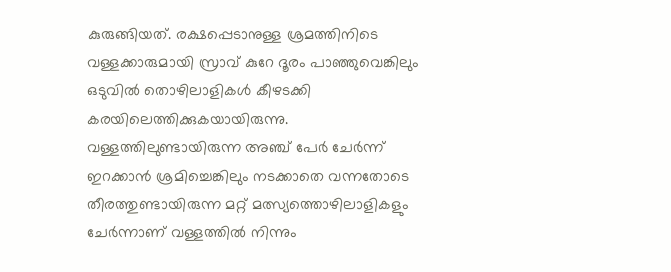കുരുങ്ങിയത്. രക്ഷപ്പെടാനുള്ള ശ്രമത്തിനിടെ വള്ളക്കാരുമായി സ്രാവ് കുറേ ദൂരം പാഞ്ഞുവെങ്കിലും ഒടുവിൽ തൊഴിലാളികൾ കീഴടക്കി കരയിലെത്തിക്കുകയായിരുന്നു.
വള്ളത്തിലുണ്ടായിരുന്ന അഞ്ച് പേർ ചേർന്ന് ഇറക്കാൻ ശ്രമിച്ചെങ്കിലും നടക്കാതെ വന്നതോടെ തീരത്തുണ്ടായിരുന്ന മറ്റ് മത്സ്യത്തൊഴിലാളികളും ചേർന്നാണ് വള്ളത്തിൽ നിന്നും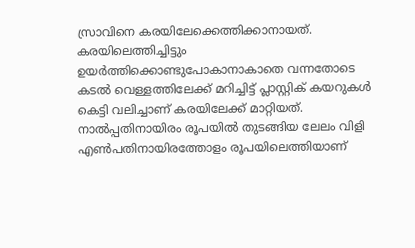സ്രാവിനെ കരയിലേക്കെത്തിക്കാനായത്. കരയിലെത്തിച്ചിട്ടും ഉയർത്തിക്കൊണ്ടുപോകാനാകാതെ വന്നതോടെ കടൽ വെള്ളത്തിലേക്ക് മറിച്ചിട്ട് പ്ലാസ്റ്റിക് കയറുകൾ കെട്ടി വലിച്ചാണ് കരയിലേക്ക് മാറ്റിയത്. നാൽപ്പതിനായിരം രൂപയിൽ തുടങ്ങിയ ലേലം വിളി എൺപതിനായിരത്തോളം രൂപയിലെത്തിയാണ്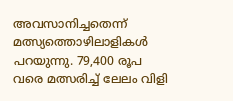അവസാനിച്ചതെന്ന് മത്സ്യത്തൊഴിലാളികൾ പറയുന്നു. 79,400 രൂപ വരെ മത്സരിച്ച് ലേലം വിളി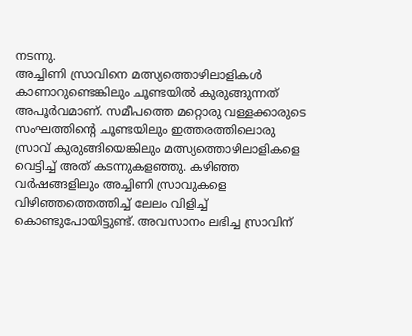നടന്നു.
അച്ചിണി സ്രാവിനെ മത്സ്യത്തൊഴിലാളികൾ കാണാറുണ്ടെങ്കിലും ചൂണ്ടയിൽ കുരുങ്ങുന്നത് അപൂർവമാണ്. സമീപത്തെ മറ്റൊരു വള്ളക്കാരുടെ സംഘത്തിന്റെ ചൂണ്ടയിലും ഇത്തരത്തിലൊരു സ്രാവ് കുരുങ്ങിയെങ്കിലും മത്സ്യത്തൊഴിലാളികളെ വെട്ടിച്ച് അത് കടന്നുകളഞ്ഞു. കഴിഞ്ഞ വർഷങ്ങളിലും അച്ചിണി സ്രാവുകളെ വിഴിഞ്ഞത്തെത്തിച്ച് ലേലം വിളിച്ച് കൊണ്ടുപോയിട്ടുണ്ട്. അവസാനം ലഭിച്ച സ്രാവിന്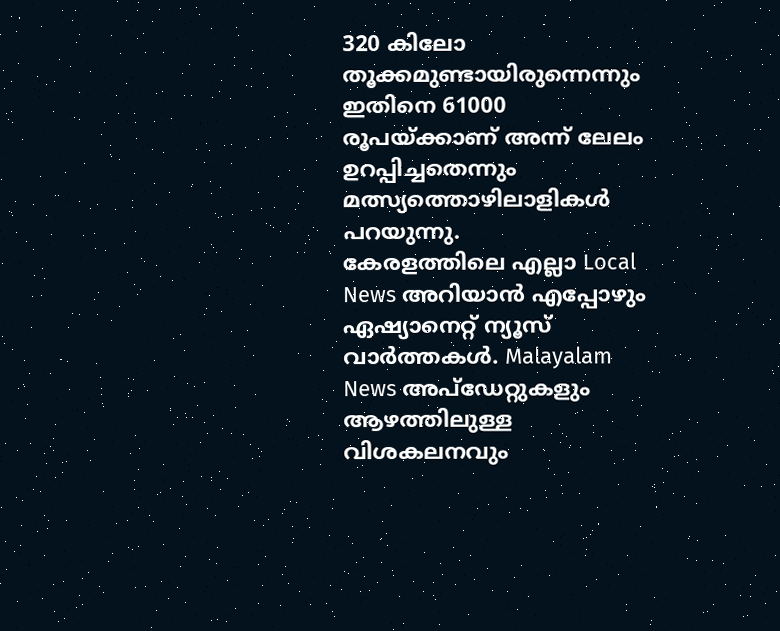320 കിലോ തൂക്കമുണ്ടായിരുന്നെന്നും ഇതിനെ 61000 രൂപയ്ക്കാണ് അന്ന് ലേലം ഉറപ്പിച്ചതെന്നും മത്സ്യത്തൊഴിലാളികൾ പറയുന്നു.
കേരളത്തിലെ എല്ലാ Local News അറിയാൻ എപ്പോഴും ഏഷ്യാനെറ്റ് ന്യൂസ് വാർത്തകൾ. Malayalam News അപ്ഡേറ്റുകളും ആഴത്തിലുള്ള വിശകലനവും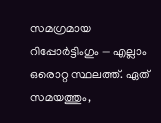സമഗ്രമായ റിപ്പോർട്ടിംഗും — എല്ലാം ഒരൊറ്റ സ്ഥലത്ത്. ഏത് സമയത്തും,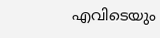എവിടെയും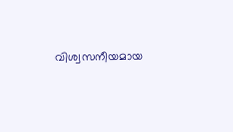വിശ്വസനീയമായ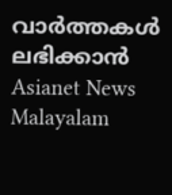വാർത്തകൾ ലഭിക്കാൻ Asianet News Malayalam